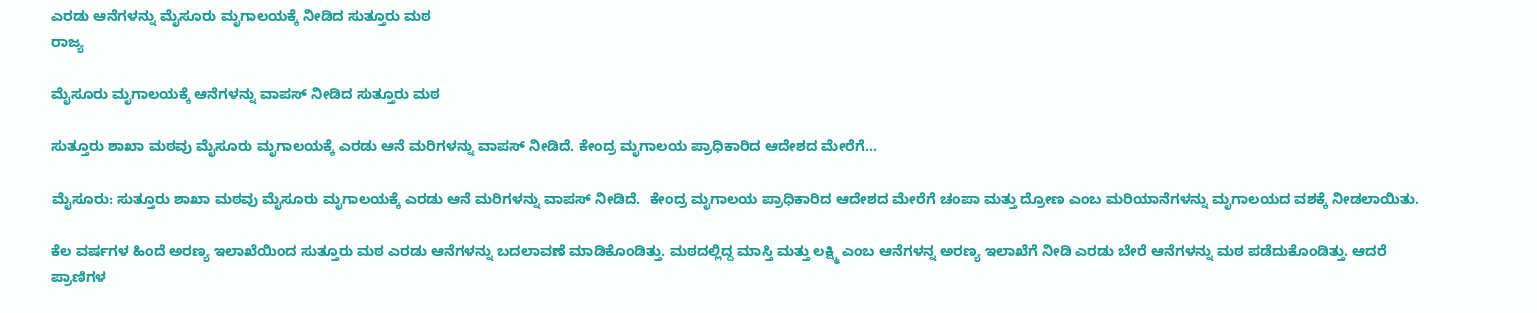ಎರಡು ಆನೆಗಳನ್ನು ಮೈಸೂರು ಮೃಗಾಲಯಕ್ಕೆ ನೀಡಿದ ಸುತ್ತೂರು ಮಠ
ರಾಜ್ಯ

ಮೈಸೂರು ಮೃಗಾಲಯಕ್ಕೆ ಆನೆಗಳನ್ನು ವಾಪಸ್ ನೀಡಿದ ಸುತ್ತೂರು ಮಠ

ಸುತ್ತೂರು ಶಾಖಾ ಮಠವು ಮೈಸೂರು ಮೃಗಾಲಯಕ್ಕೆ ಎರಡು ಆನೆ ಮರಿಗಳನ್ನು ವಾಪಸ್‌ ನೀಡಿದೆ. ಕೇಂದ್ರ ಮೃಗಾಲಯ ಪ್ರಾಧಿಕಾರಿದ ಆದೇಶದ ಮೇರೆಗೆ...

ಮೈಸೂರು: ಸುತ್ತೂರು ಶಾಖಾ ಮಠವು ಮೈಸೂರು ಮೃಗಾಲಯಕ್ಕೆ ಎರಡು ಆನೆ ಮರಿಗಳನ್ನು ವಾಪಸ್‌ ನೀಡಿದೆ.  ಕೇಂದ್ರ ಮೃಗಾಲಯ ಪ್ರಾಧಿಕಾರಿದ ಆದೇಶದ ಮೇರೆಗೆ ಚಂಪಾ ಮತ್ತು ದ್ರೋಣ ಎಂಬ ಮರಿಯಾನೆಗಳನ್ನು ಮೃಗಾಲಯದ ವಶಕ್ಕೆ ನೀಡಲಾಯಿತು.

ಕೆಲ ವರ್ಷಗಳ ಹಿಂದೆ ಅರಣ್ಯ ಇಲಾಖೆಯಿಂದ ಸುತ್ತೂರು ಮಠ ಎರಡು ಆನೆಗಳನ್ನು ಬದಲಾವಣೆ ಮಾಡಿಕೊಂಡಿತ್ತು. ಮಠದಲ್ಲಿದ್ದ ಮಾಸ್ತಿ ಮತ್ತು ಲಕ್ಷ್ಮಿ ಎಂಬ ಆನೆಗಳನ್ನ ಅರಣ್ಯ ಇಲಾಖೆಗೆ ನೀಡಿ ಎರಡು ಬೇರೆ ಆನೆಗಳನ್ನು ಮಠ ಪಡೆದುಕೊಂಡಿತ್ತು. ಆದರೆ ಪ್ರಾಣಿಗಳ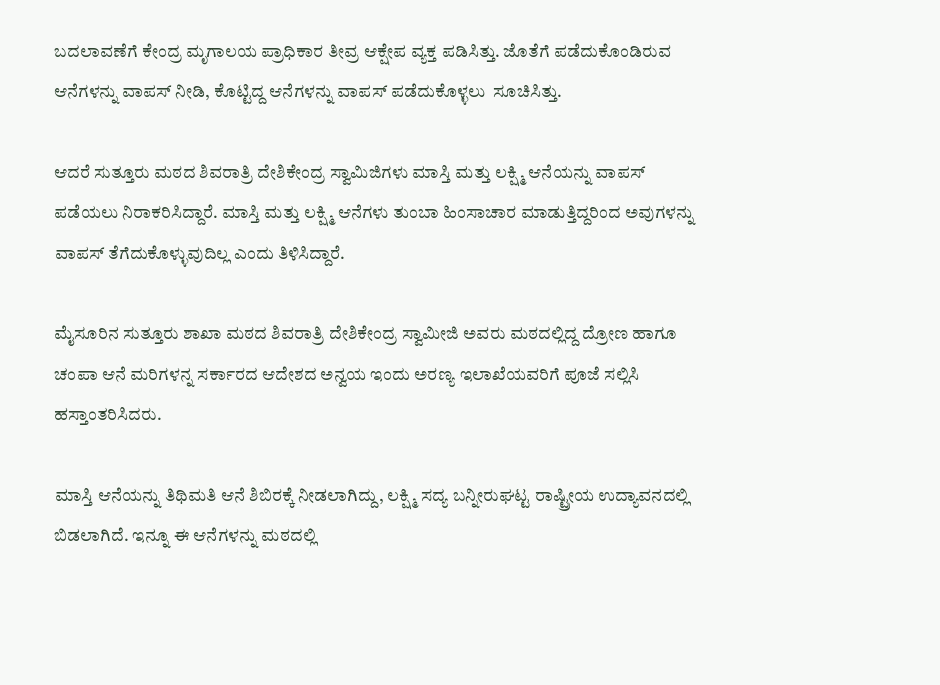ಬದಲಾವಣೆಗೆ ಕೇಂದ್ರ ಮೃಗಾಲಯ ಪ್ರಾಧಿಕಾರ ತೀವ್ರ ಆಕ್ಷೇಪ ವ್ಯಕ್ತ ಪಡಿಸಿತ್ತು. ಜೊತೆಗೆ ಪಡೆದುಕೊಂಡಿರುವ ಆನೆಗಳನ್ನು ವಾಪಸ್ ನೀಡಿ, ಕೊಟ್ಟಿದ್ದ ಆನೆಗಳನ್ನು ವಾಪಸ್ ಪಡೆದುಕೊಳ್ಳಲು  ಸೂಚಿಸಿತ್ತು.

ಆದರೆ ಸುತ್ತೂರು ಮಠದ ಶಿವರಾತ್ರಿ ದೇಶಿಕೇಂದ್ರ ಸ್ವಾಮಿಜಿಗಳು ಮಾಸ್ತಿ ಮತ್ತು ಲಕ್ಷ್ಮಿ ಆನೆಯನ್ನು ವಾಪಸ್ ಪಡೆಯಲು ನಿರಾಕರಿಸಿದ್ದಾರೆ. ಮಾಸ್ತಿ ಮತ್ತು ಲಕ್ಷ್ಮಿ ಆನೆಗಳು ತುಂಬಾ ಹಿಂಸಾಚಾರ ಮಾಡುತ್ತಿದ್ದರಿಂದ ಅವುಗಳನ್ನು ವಾಪಸ್ ತೆಗೆದುಕೊಳ್ಳುವುದಿಲ್ಲ ಎಂದು ತಿಳಿಸಿದ್ದಾರೆ.

ಮೈಸೂರಿನ ಸುತ್ತೂರು ಶಾಖಾ ಮಠದ ಶಿವರಾತ್ರಿ ದೇಶಿಕೇಂದ್ರ ಸ್ವಾಮೀಜಿ ಅವರು ಮಠದಲ್ಲಿದ್ದ ದ್ರೋಣ ಹಾಗೂ ಚಂಪಾ ಆನೆ ಮರಿಗಳನ್ನ ಸರ್ಕಾರದ ಆದೇಶದ ಅನ್ವಯ ಇಂದು ಅರಣ್ಯ ಇಲಾಖೆಯವರಿಗೆ ಪೂಜೆ ಸಲ್ಲಿಸಿ ಹಸ್ತಾಂತರಿಸಿದರು.

ಮಾಸ್ತಿ ಆನೆಯನ್ನು ತಿಥಿಮತಿ ಆನೆ ಶಿಬಿರಕ್ಕೆ ನೀಡಲಾಗಿದ್ದು, ಲಕ್ಷ್ಮಿ ಸದ್ಯ ಬನ್ನೀರುಘಟ್ಟ ರಾಷ್ಟ್ರೀಯ ಉದ್ಯಾವನದಲ್ಲಿ ಬಿಡಲಾಗಿದೆ. ಇನ್ನೂ ಈ ಆನೆಗಳನ್ನು ಮಠದಲ್ಲಿ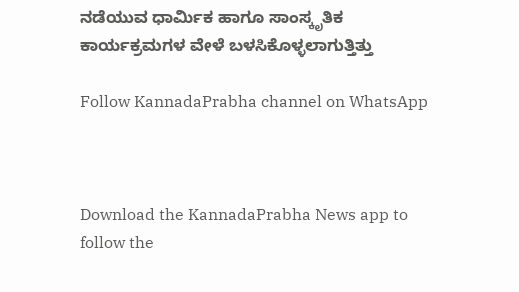ನಡೆಯುವ ಧಾರ್ಮಿಕ ಹಾಗೂ ಸಾಂಸ್ಕೃತಿಕ ಕಾರ್ಯಕ್ರಮಗಳ ವೇಳೆ ಬಳಸಿಕೊಳ್ಳಲಾಗುತ್ತಿತ್ತು

Follow KannadaPrabha channel on WhatsApp



Download the KannadaPrabha News app to follow the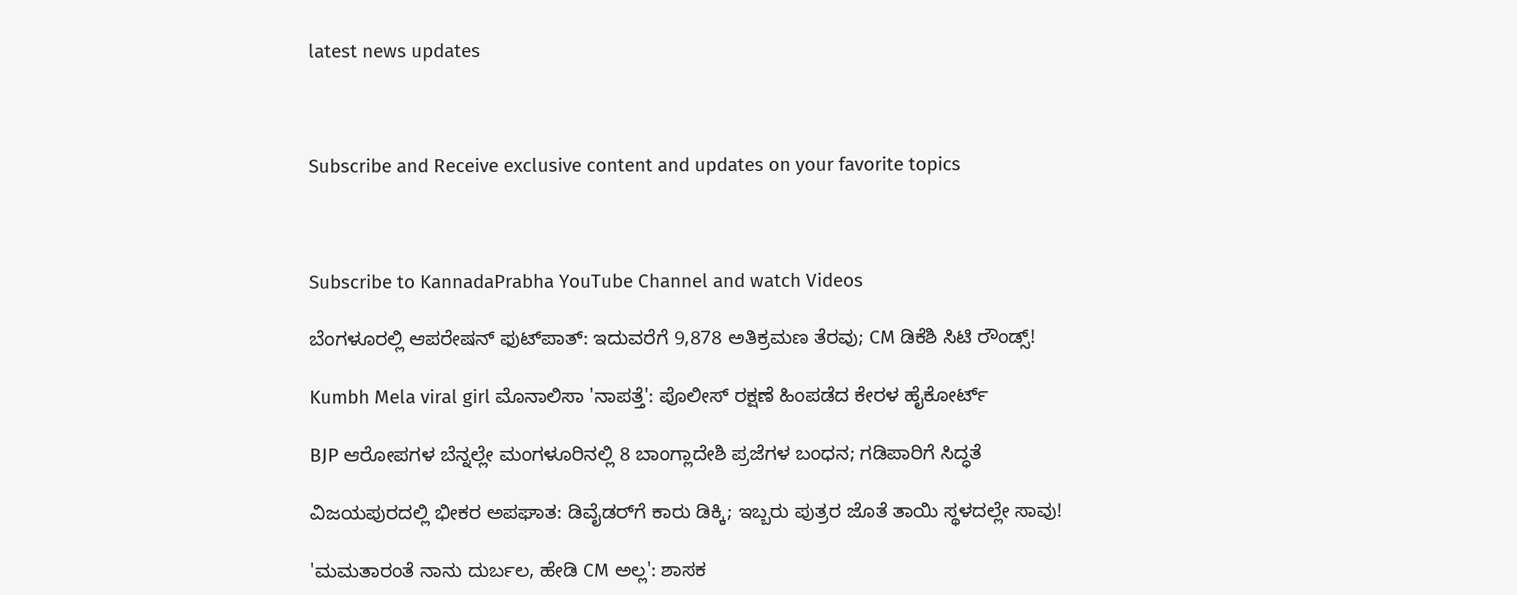latest news updates



Subscribe and Receive exclusive content and updates on your favorite topics



Subscribe to KannadaPrabha YouTube Channel and watch Videos

ಬೆಂಗಳೂರಲ್ಲಿ ಆಪರೇಷನ್‌ ಫುಟ್‌ಪಾತ್‌: ಇದುವರೆಗೆ 9,878 ಅತಿಕ್ರಮಣ ತೆರವು; CM ಡಿಕೆಶಿ ಸಿಟಿ ರೌಂಡ್ಸ್!

Kumbh Mela viral girl ಮೊನಾಲಿಸಾ 'ನಾಪತ್ತೆ': ಪೊಲೀಸ್ ರಕ್ಷಣೆ ಹಿಂಪಡೆದ ಕೇರಳ ಹೈಕೋರ್ಟ್

BJP ಆರೋಪಗಳ ಬೆನ್ನಲ್ಲೇ ಮಂಗಳೂರಿನಲ್ಲಿ 8 ಬಾಂಗ್ಲಾದೇಶಿ ಪ್ರಜೆಗಳ ಬಂಧನ; ಗಡಿಪಾರಿಗೆ ಸಿದ್ಧತೆ

ವಿಜಯಪುರದಲ್ಲಿ ಭೀಕರ ಅಪಘಾತ: ಡಿವೈಡರ್‌ಗೆ ಕಾರು ಡಿಕ್ಕಿ; ಇಬ್ಬರು ಪುತ್ರರ ಜೊತೆ ತಾಯಿ ಸ್ಥಳದಲ್ಲೇ ಸಾವು!

'ಮಮತಾರಂತೆ ನಾನು ದುರ್ಬಲ, ಹೇಡಿ CM ಅಲ್ಲ': ಶಾಸಕ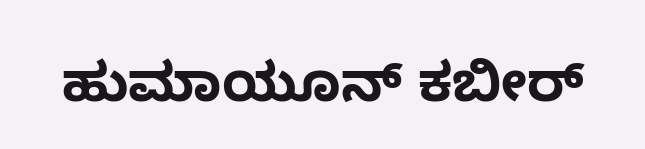ಹುಮಾಯೂನ್ ಕಬೀರ್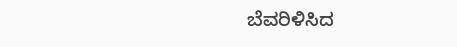ಬೆವರಿಳಿಸಿದ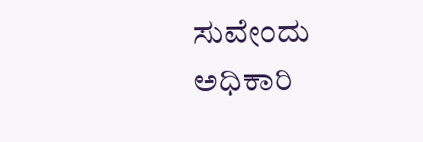ಸುವೇಂದು ಅಧಿಕಾರಿ